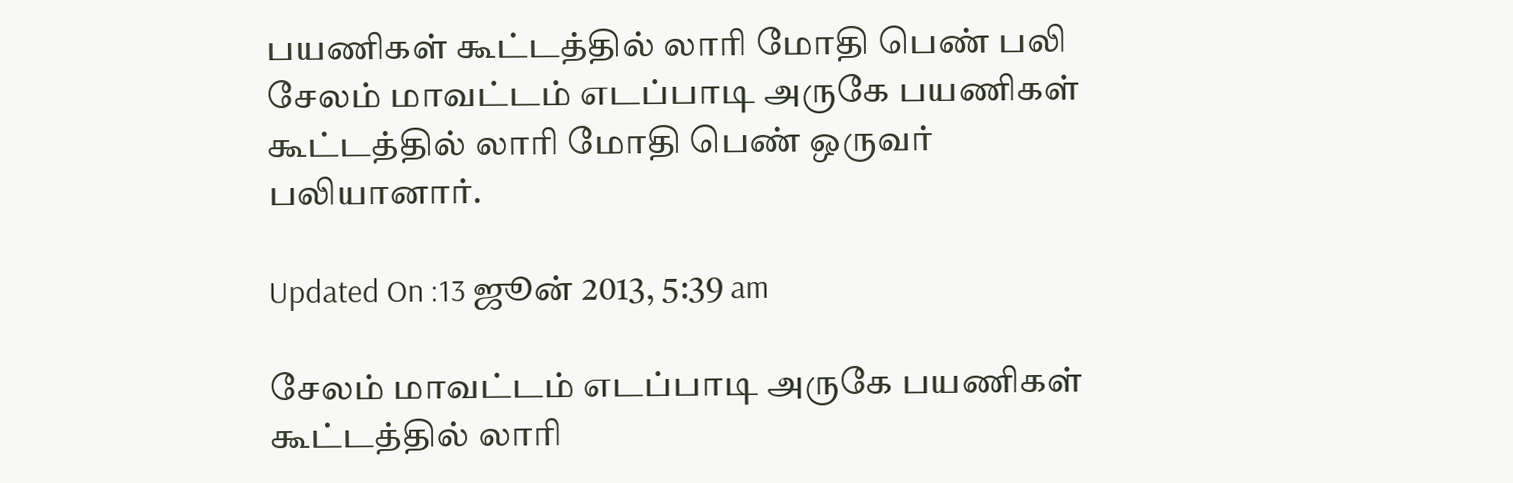பயணிகள் கூட்டத்தில் லாரி மோதி பெண் பலி
சேலம் மாவட்டம் எடப்பாடி அருகே பயணிகள் கூட்டத்தில் லாரி மோதி பெண் ஒருவர் பலியானார்.

Updated On :13 ஜூன் 2013, 5:39 am

சேலம் மாவட்டம் எடப்பாடி அருகே பயணிகள் கூட்டத்தில் லாரி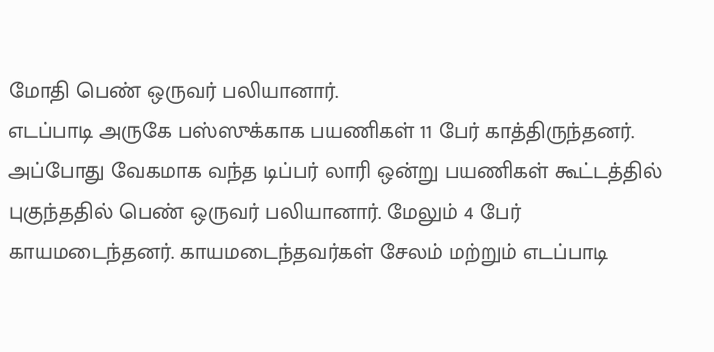மோதி பெண் ஒருவர் பலியானார்.
எடப்பாடி அருகே பஸ்ஸுக்காக பயணிகள் 11 பேர் காத்திருந்தனர். அப்போது வேகமாக வந்த டிப்பர் லாரி ஒன்று பயணிகள் கூட்டத்தில் புகுந்ததில் பெண் ஒருவர் பலியானார். மேலும் 4 பேர் காயமடைந்தனர். காயமடைந்தவர்கள் சேலம் மற்றும் எடப்பாடி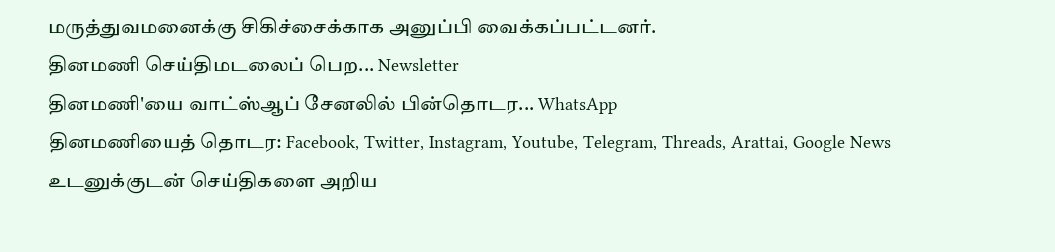மருத்துவமனைக்கு சிகிச்சைக்காக அனுப்பி வைக்கப்பட்டனர்.
தினமணி செய்திமடலைப் பெற... Newsletter
தினமணி'யை வாட்ஸ்ஆப் சேனலில் பின்தொடர... WhatsApp
தினமணியைத் தொடர: Facebook, Twitter, Instagram, Youtube, Telegram, Threads, Arattai, Google News
உடனுக்குடன் செய்திகளை அறிய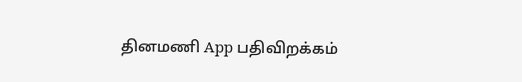தினமணி App பதிவிறக்கம்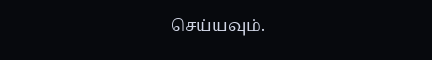செய்யவும்.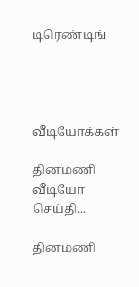டிரெண்டிங்




வீடியோக்கள்

தினமணி வீடியோ செய்தி...

தினமணி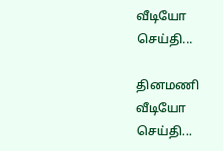வீடியோ செய்தி...

தினமணி வீடியோ செய்தி...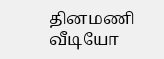தினமணி வீடியோ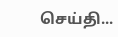செய்தி...